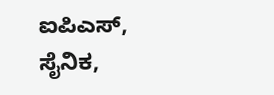ಐಪಿಎಸ್, ಸೈನಿಕ,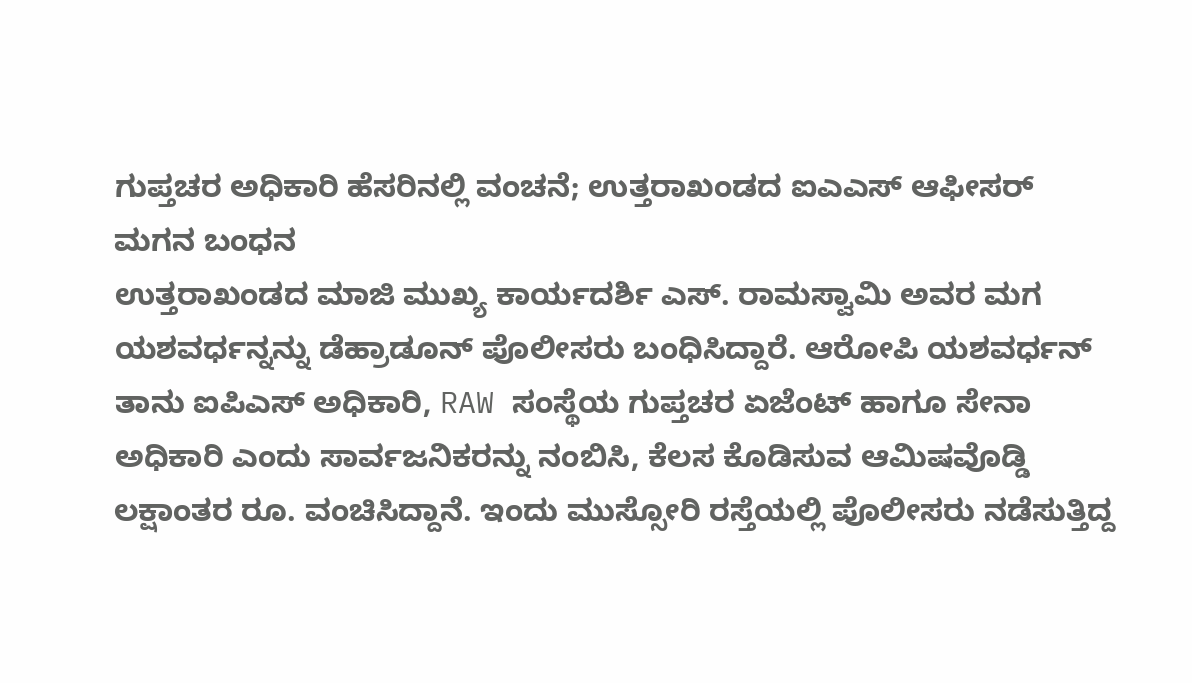ಗುಪ್ತಚರ ಅಧಿಕಾರಿ ಹೆಸರಿನಲ್ಲಿ ವಂಚನೆ; ಉತ್ತರಾಖಂಡದ ಐಎಎಸ್ ಆಫೀಸರ್ ಮಗನ ಬಂಧನ
ಉತ್ತರಾಖಂಡದ ಮಾಜಿ ಮುಖ್ಯ ಕಾರ್ಯದರ್ಶಿ ಎಸ್. ರಾಮಸ್ವಾಮಿ ಅವರ ಮಗ ಯಶವರ್ಧನ್ನನ್ನು ಡೆಹ್ರಾಡೂನ್ ಪೊಲೀಸರು ಬಂಧಿಸಿದ್ದಾರೆ. ಆರೋಪಿ ಯಶವರ್ಧನ್ ತಾನು ಐಪಿಎಸ್ ಅಧಿಕಾರಿ, RAW ಸಂಸ್ಥೆಯ ಗುಪ್ತಚರ ಏಜೆಂಟ್ ಹಾಗೂ ಸೇನಾ ಅಧಿಕಾರಿ ಎಂದು ಸಾರ್ವಜನಿಕರನ್ನು ನಂಬಿಸಿ, ಕೆಲಸ ಕೊಡಿಸುವ ಆಮಿಷವೊಡ್ಡಿ ಲಕ್ಷಾಂತರ ರೂ. ವಂಚಿಸಿದ್ದಾನೆ. ಇಂದು ಮುಸ್ಸೋರಿ ರಸ್ತೆಯಲ್ಲಿ ಪೊಲೀಸರು ನಡೆಸುತ್ತಿದ್ದ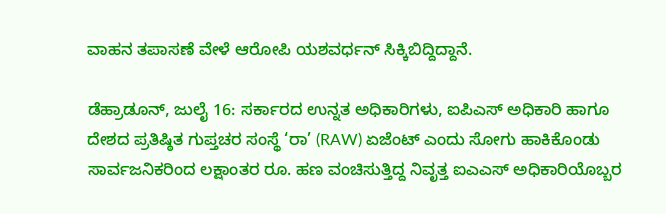ವಾಹನ ತಪಾಸಣೆ ವೇಳೆ ಆರೋಪಿ ಯಶವರ್ಧನ್ ಸಿಕ್ಕಿಬಿದ್ದಿದ್ದಾನೆ.

ಡೆಹ್ರಾಡೂನ್, ಜುಲೈ 16: ಸರ್ಕಾರದ ಉನ್ನತ ಅಧಿಕಾರಿಗಳು, ಐಪಿಎಸ್ ಅಧಿಕಾರಿ ಹಾಗೂ ದೇಶದ ಪ್ರತಿಷ್ಠಿತ ಗುಪ್ತಚರ ಸಂಸ್ಥೆ ‘ರಾ’ (RAW) ಏಜೆಂಟ್ ಎಂದು ಸೋಗು ಹಾಕಿಕೊಂಡು ಸಾರ್ವಜನಿಕರಿಂದ ಲಕ್ಷಾಂತರ ರೂ. ಹಣ ವಂಚಿಸುತ್ತಿದ್ದ ನಿವೃತ್ತ ಐಎಎಸ್ ಅಧಿಕಾರಿಯೊಬ್ಬರ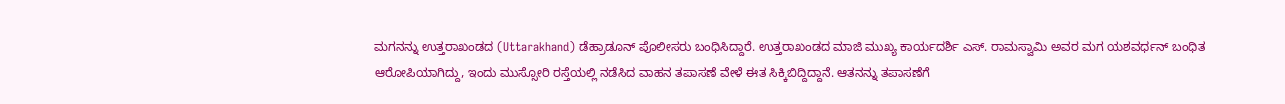ಮಗನನ್ನು ಉತ್ತರಾಖಂಡದ (Uttarakhand) ಡೆಹ್ರಾಡೂನ್ ಪೊಲೀಸರು ಬಂಧಿಸಿದ್ದಾರೆ. ಉತ್ತರಾಖಂಡದ ಮಾಜಿ ಮುಖ್ಯ ಕಾರ್ಯದರ್ಶಿ ಎಸ್. ರಾಮಸ್ವಾಮಿ ಅವರ ಮಗ ಯಶವರ್ಧನ್ ಬಂಧಿತ ಆರೋಪಿಯಾಗಿದ್ದು, ಇಂದು ಮುಸ್ಸೋರಿ ರಸ್ತೆಯಲ್ಲಿ ನಡೆಸಿದ ವಾಹನ ತಪಾಸಣೆ ವೇಳೆ ಈತ ಸಿಕ್ಕಿಬಿದ್ದಿದ್ದಾನೆ. ಆತನನ್ನು ತಪಾಸಣೆಗೆ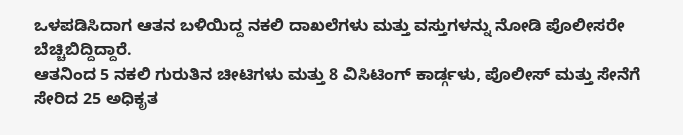ಒಳಪಡಿಸಿದಾಗ ಆತನ ಬಳಿಯಿದ್ದ ನಕಲಿ ದಾಖಲೆಗಳು ಮತ್ತು ವಸ್ತುಗಳನ್ನು ನೋಡಿ ಪೊಲೀಸರೇ ಬೆಚ್ಚಿಬಿದ್ದಿದ್ದಾರೆ.
ಆತನಿಂದ 5 ನಕಲಿ ಗುರುತಿನ ಚೀಟಿಗಳು ಮತ್ತು 8 ವಿಸಿಟಿಂಗ್ ಕಾರ್ಡ್ಗಳು, ಪೊಲೀಸ್ ಮತ್ತು ಸೇನೆಗೆ ಸೇರಿದ 25 ಅಧಿಕೃತ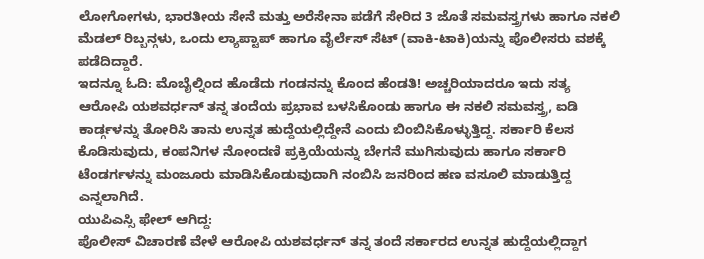ಲೋಗೋಗಳು, ಭಾರತೀಯ ಸೇನೆ ಮತ್ತು ಅರೆಸೇನಾ ಪಡೆಗೆ ಸೇರಿದ 3 ಜೊತೆ ಸಮವಸ್ತ್ರಗಳು ಹಾಗೂ ನಕಲಿ ಮೆಡಲ್ ರಿಬ್ಬನ್ಗಳು, ಒಂದು ಲ್ಯಾಪ್ಟಾಪ್ ಹಾಗೂ ವೈರ್ಲೆಸ್ ಸೆಟ್ (ವಾಕಿ-ಟಾಕಿ)ಯನ್ನು ಪೊಲೀಸರು ವಶಕ್ಕೆ ಪಡೆದಿದ್ದಾರೆ.
ಇದನ್ನೂ ಓದಿ: ಮೊಬೈಲ್ನಿಂದ ಹೊಡೆದು ಗಂಡನನ್ನು ಕೊಂದ ಹೆಂಡತಿ! ಅಚ್ಚರಿಯಾದರೂ ಇದು ಸತ್ಯ
ಆರೋಪಿ ಯಶವರ್ಧನ್ ತನ್ನ ತಂದೆಯ ಪ್ರಭಾವ ಬಳಸಿಕೊಂಡು ಹಾಗೂ ಈ ನಕಲಿ ಸಮವಸ್ತ್ರ, ಐಡಿ ಕಾರ್ಡ್ಗಳನ್ನು ತೋರಿಸಿ ತಾನು ಉನ್ನತ ಹುದ್ದೆಯಲ್ಲಿದ್ದೇನೆ ಎಂದು ಬಿಂಬಿಸಿಕೊಳ್ಳುತ್ತಿದ್ದ. ಸರ್ಕಾರಿ ಕೆಲಸ ಕೊಡಿಸುವುದು, ಕಂಪನಿಗಳ ನೋಂದಣಿ ಪ್ರಕ್ರಿಯೆಯನ್ನು ಬೇಗನೆ ಮುಗಿಸುವುದು ಹಾಗೂ ಸರ್ಕಾರಿ ಟೆಂಡರ್ಗಳನ್ನು ಮಂಜೂರು ಮಾಡಿಸಿಕೊಡುವುದಾಗಿ ನಂಬಿಸಿ ಜನರಿಂದ ಹಣ ವಸೂಲಿ ಮಾಡುತ್ತಿದ್ದ ಎನ್ನಲಾಗಿದೆ.
ಯುಪಿಎಸ್ಸಿ ಫೇಲ್ ಆಗಿದ್ದ:
ಪೊಲೀಸ್ ವಿಚಾರಣೆ ವೇಳೆ ಆರೋಪಿ ಯಶವರ್ಧನ್ ತನ್ನ ತಂದೆ ಸರ್ಕಾರದ ಉನ್ನತ ಹುದ್ದೆಯಲ್ಲಿದ್ದಾಗ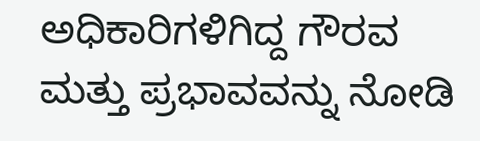ಅಧಿಕಾರಿಗಳಿಗಿದ್ದ ಗೌರವ ಮತ್ತು ಪ್ರಭಾವವನ್ನು ನೋಡಿ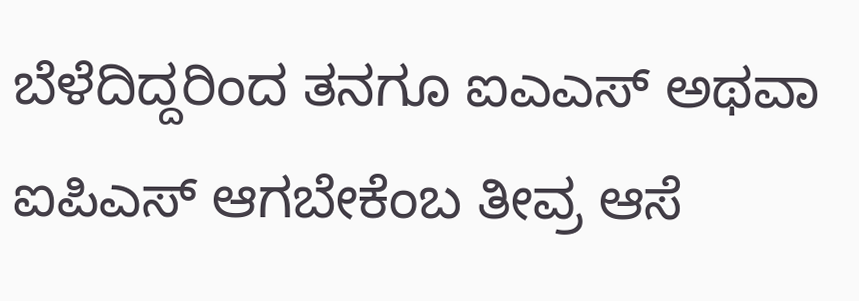ಬೆಳೆದಿದ್ದರಿಂದ ತನಗೂ ಐಎಎಸ್ ಅಥವಾ ಐಪಿಎಸ್ ಆಗಬೇಕೆಂಬ ತೀವ್ರ ಆಸೆ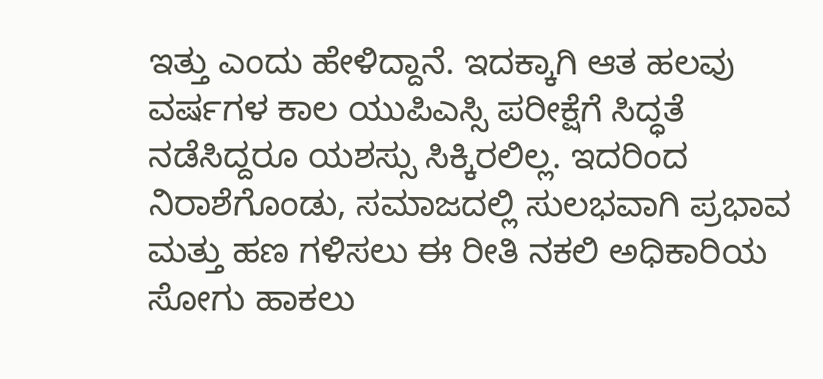ಇತ್ತು ಎಂದು ಹೇಳಿದ್ದಾನೆ. ಇದಕ್ಕಾಗಿ ಆತ ಹಲವು ವರ್ಷಗಳ ಕಾಲ ಯುಪಿಎಸ್ಸಿ ಪರೀಕ್ಷೆಗೆ ಸಿದ್ಧತೆ ನಡೆಸಿದ್ದರೂ ಯಶಸ್ಸು ಸಿಕ್ಕಿರಲಿಲ್ಲ. ಇದರಿಂದ ನಿರಾಶೆಗೊಂಡು, ಸಮಾಜದಲ್ಲಿ ಸುಲಭವಾಗಿ ಪ್ರಭಾವ ಮತ್ತು ಹಣ ಗಳಿಸಲು ಈ ರೀತಿ ನಕಲಿ ಅಧಿಕಾರಿಯ ಸೋಗು ಹಾಕಲು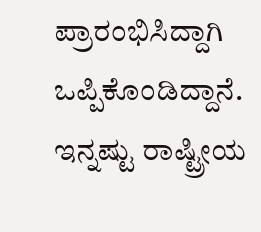ಪ್ರಾರಂಭಿಸಿದ್ದಾಗಿ ಒಪ್ಪಿಕೊಂಡಿದ್ದಾನೆ.
ಇನ್ನಷ್ಟು ರಾಷ್ಟ್ರೀಯ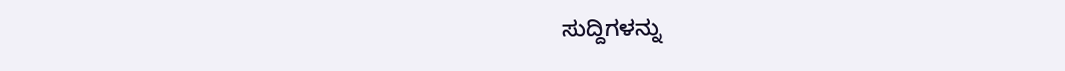ಸುದ್ದಿಗಳನ್ನು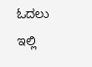ಓದಲು ಇಲ್ಲಿ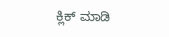ಕ್ಲಿಕ್ ಮಾಡಿ